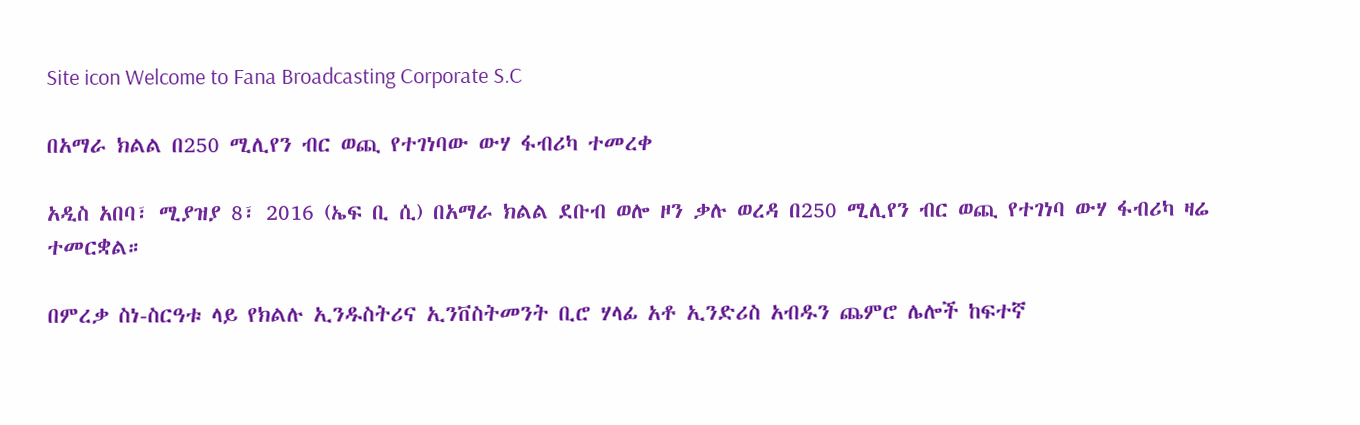Site icon Welcome to Fana Broadcasting Corporate S.C

በአማራ ክልል በ250 ሚሊየን ብር ወጪ የተገነባው ውሃ ፋብሪካ ተመረቀ

አዲስ አበባ፣ ሚያዝያ 8፣ 2016 (ኤፍ ቢ ሲ) በአማራ ክልል ደቡብ ወሎ ዞን ቃሉ ወረዳ በ250 ሚሊየን ብር ወጪ የተገነባ ውሃ ፋብሪካ ዛሬ ተመርቋል።

በምረቃ ስነ-ስርዓቱ ላይ የክልሉ ኢንዱስትሪና ኢንቨስትመንት ቢሮ ሃላፊ አቶ ኢንድሪስ አብዱን ጨምሮ ሌሎች ከፍተኛ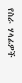የስራ ሃላፊዎች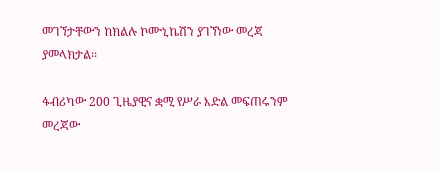መገኘታቸውን ከክልሉ ኮሙኒኬሽን ያገኘነው መረጃ ያመላክታል፡፡

ፋብሪካው 200 ጊዜያዊና ቋሚ የሥራ እድል መፍጠሩንም መረጃው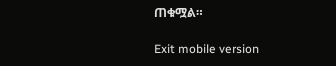ጠቁሟል።

Exit mobile version